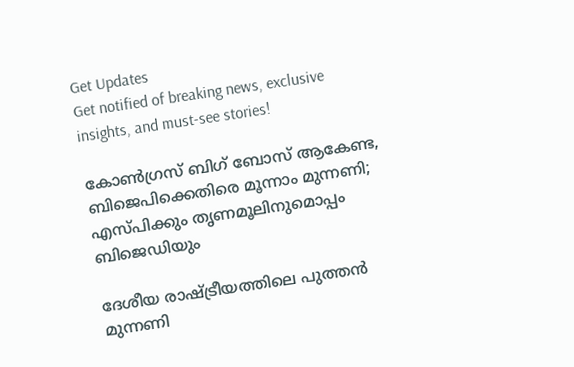Get Updates
Get notified of breaking news, exclusive insights, and must-see stories!

കോണ്‍ഗ്രസ് ബിഗ് ബോസ് ആകേണ്ട, ബിജെപിക്കെതിരെ മൂന്നാം മുന്നണി; എസ്പിക്കും തൃണമൂലിനുമൊപ്പം ബിജെഡിയും

ദേശീയ രാഷ്ട്രീയത്തിലെ പുത്തന്‍ മുന്നണി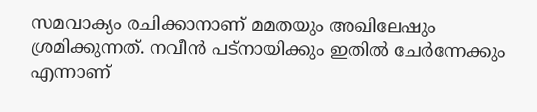സമവാക്യം രചിക്കാനാണ് മമതയും അഖിലേഷും ശ്രമിക്കുന്നത്. നവീന്‍ പട്‌നായിക്കും ഇതില്‍ ചേര്‍ന്നേക്കും എന്നാണ്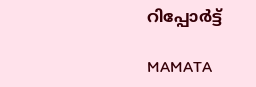റിപ്പോര്‍ട്ട്

MAMATA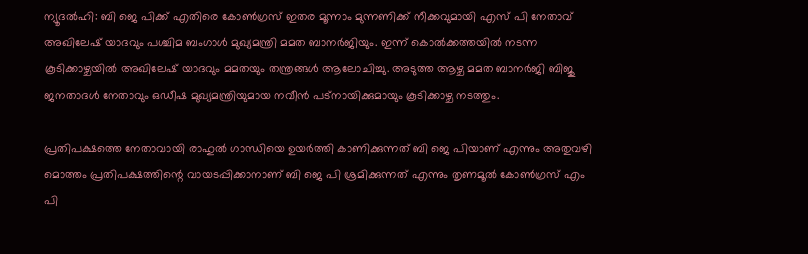ന്യൂദല്‍ഹി: ബി ജെ പിക്ക് എതിരെ കോണ്‍ഗ്രസ് ഇതര മൂന്നാം മുന്നണിക്ക് നീക്കവുമായി എസ് പി നേതാവ് അഖിലേഷ് യാദവും പശ്ചിമ ബംഗാള്‍ മുഖ്യമന്ത്രി മമത ബാനര്‍ജിയും. ഇന്ന് കൊല്‍ക്കത്തയില്‍ നടന്ന കൂടിക്കാഴ്ചയില്‍ അഖിലേഷ് യാദവും മമതയും തന്ത്രങ്ങള്‍ ആലോചിച്ചു. അടുത്ത ആഴ്ച മമത ബാനര്‍ജി ബിജു ജനതാദള്‍ നേതാവും ഒഡീഷ മുഖ്യമന്ത്രിയുമായ നവീന്‍ പട്നായിക്കുമായും കൂടിക്കാഴ്ച നടത്തും.

പ്രതിപക്ഷത്തെ നേതാവായി രാഹുല്‍ ഗാന്ധിയെ ഉയര്‍ത്തി കാണിക്കുന്നത് ബി ജെ പിയാണ് എന്നും അതുവഴി മൊത്തം പ്രതിപക്ഷത്തിന്റെ വായടപ്പിക്കാനാണ് ബി ജെ പി ശ്രമിക്കുന്നത് എന്നും തൃണമൂല്‍ കോണ്‍ഗ്രസ് എം പി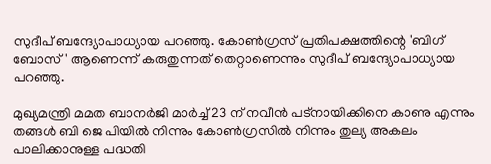സുദീപ് ബന്ദ്യോപാധ്യായ പറഞ്ഞു. കോണ്‍ഗ്രസ് പ്രതിപക്ഷത്തിന്റെ 'ബിഗ് ബോസ്' ആണെന്ന് കരുതുന്നത് തെറ്റാണെന്നും സുദീപ് ബന്ദ്യോപാധ്യായ പറഞ്ഞു.

മുഖ്യമന്ത്രി മമത ബാനര്‍ജി മാര്‍ച്ച് 23 ന് നവീന്‍ പട്നായിക്കിനെ കാണു എന്നും തങ്ങള്‍ ബി ജെ പിയില്‍ നിന്നും കോണ്‍ഗ്രസില്‍ നിന്നും തുല്യ അകലം പാലിക്കാനുള്ള പദ്ധതി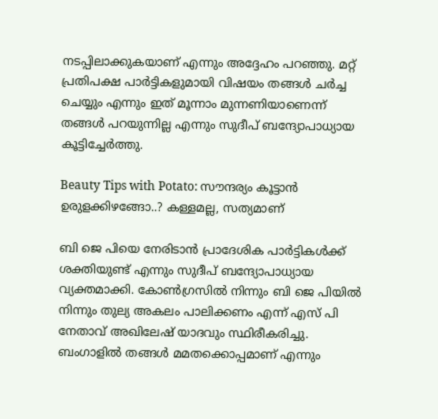നടപ്പിലാക്കുകയാണ് എന്നും അദ്ദേഹം പറഞ്ഞു. മറ്റ് പ്രതിപക്ഷ പാര്‍ട്ടികളുമായി വിഷയം തങ്ങള്‍ ചര്‍ച്ച ചെയ്യും എന്നും ഇത് മൂന്നാം മുന്നണിയാണെന്ന് തങ്ങള്‍ പറയുന്നില്ല എന്നും സുദീപ് ബന്ദ്യോപാധ്യായ കൂട്ടിച്ചേര്‍ത്തു.

Beauty Tips with Potato: സൗന്ദര്യം കൂട്ടാന്‍ ഉരുളക്കിഴങ്ങോ..? കള്ളമല്ല, സത്യമാണ്

ബി ജെ പിയെ നേരിടാന്‍ പ്രാദേശിക പാര്‍ട്ടികള്‍ക്ക് ശക്തിയുണ്ട് എന്നും സുദീപ് ബന്ദ്യോപാധ്യായ വ്യക്തമാക്കി. കോണ്‍ഗ്രസില്‍ നിന്നും ബി ജെ പിയില്‍ നിന്നും തുല്യ അകലം പാലിക്കണം എന്ന് എസ് പി നേതാവ് അഖിലേഷ് യാദവും സ്ഥിരീകരിച്ചു. ബംഗാളില്‍ തങ്ങള്‍ മമതക്കൊപ്പമാണ് എന്നും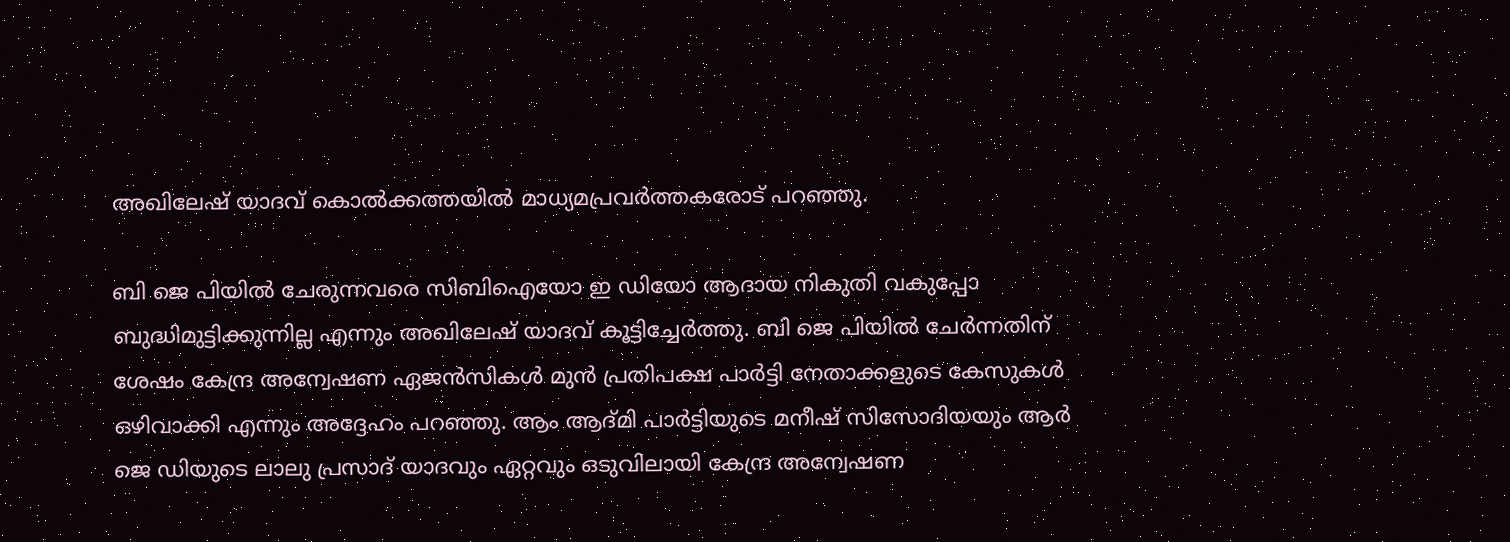അഖിലേഷ് യാദവ് കൊല്‍ക്കത്തയില്‍ മാധ്യമപ്രവര്‍ത്തകരോട് പറഞ്ഞു.

ബി ജെ പിയില്‍ ചേരുന്നവരെ സിബിഐയോ ഇ ഡിയോ ആദായ നികുതി വകുപ്പോ ബുദ്ധിമുട്ടിക്കുന്നില്ല എന്നും അഖിലേഷ് യാദവ് കൂട്ടിച്ചേര്‍ത്തു. ബി ജെ പിയില്‍ ചേര്‍ന്നതിന് ശേഷം കേന്ദ്ര അന്വേഷണ ഏജന്‍സികള്‍ മുന്‍ പ്രതിപക്ഷ പാര്‍ട്ടി നേതാക്കളുടെ കേസുകള്‍ ഒഴിവാക്കി എന്നും അദ്ദേഹം പറഞ്ഞു. ആം ആദ്മി പാര്‍ട്ടിയുടെ മനീഷ് സിസോദിയയും ആര്‍ ജെ ഡിയുടെ ലാലു പ്രസാദ് യാദവും ഏറ്റവും ഒടുവിലായി കേന്ദ്ര അന്വേഷണ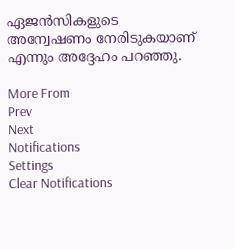ഏജന്‍സികളുടെ അന്വേഷണം നേരിടുകയാണ് എന്നും അദ്ദേഹം പറഞ്ഞു.

More From
Prev
Next
Notifications
Settings
Clear Notifications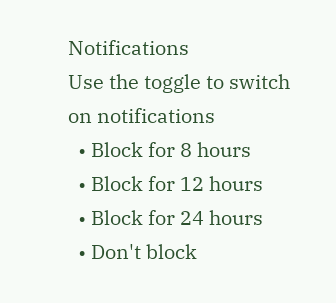Notifications
Use the toggle to switch on notifications
  • Block for 8 hours
  • Block for 12 hours
  • Block for 24 hours
  • Don't block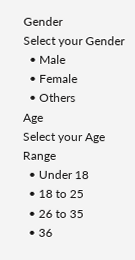Gender
Select your Gender
  • Male
  • Female
  • Others
Age
Select your Age Range
  • Under 18
  • 18 to 25
  • 26 to 35
  • 36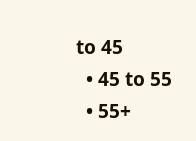to 45
  • 45 to 55
  • 55+